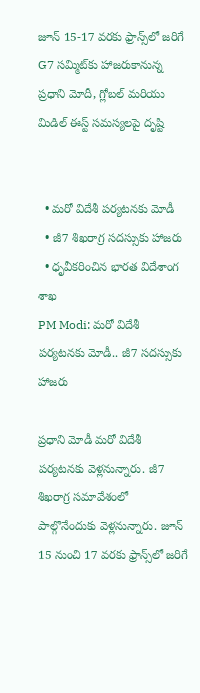జూన్ 15-17 వరకు ఫ్రాన్స్‌లో జరిగే G7 సమ్మిట్‌కు హాజరుకానున్న ప్రధాని మోదీ, గ్లోబల్ మరియు మిడిల్ ఈస్ట్ సమస్యలపై దృష్టి


  • మరో విదేశీ పర్యటనకు మోడీ
  • జీ7 శిఖరాగ్ర సదస్సుకు హాజరు
  • ధృవీకరించిన భారత విదేశాంగ శాఖ
PM Modi: మరో విదేశీ పర్యటనకు మోడీ.. జీ7 సదస్సుకు హాజరు

ప్రధాని మోడీ మరో విదేశీ పర్యటనకు వెళ్లనున్నారు. జీ7 శిఖరాగ్ర సమావేశంలో పాల్గొనేందుకు వెళ్లనున్నారు. జూన్ 15 నుంచి 17 వరకు ఫ్రాన్స్‌లో జరిగే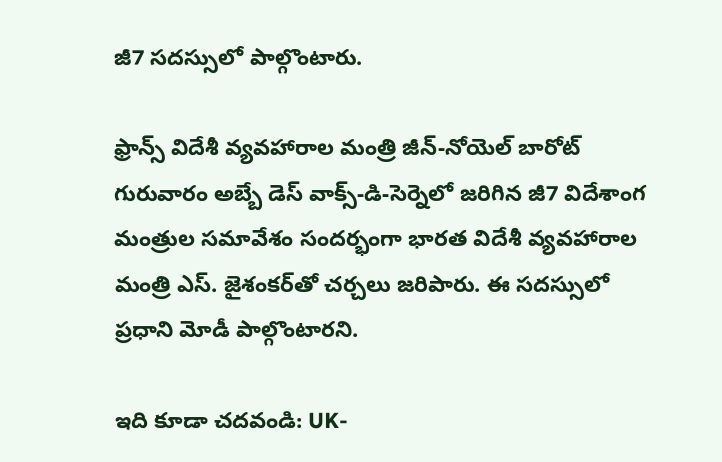జీ7 సదస్సులో పాల్గొంటారు.

ఫ్రాన్స్ విదేశీ వ్యవహారాల మంత్రి జీన్-నోయెల్ బారోట్ గురువారం అబ్బే డెస్ వాక్స్-డి-సెర్నెలో జరిగిన జీ7 విదేశాంగ మంత్రుల సమావేశం సందర్భంగా భారత విదేశీ వ్యవహారాల మంత్రి ఎస్. జైశంకర్‌తో చర్చలు జరిపారు. ఈ సదస్సులో ప్రధాని మోడీ పాల్గొంటారని.

ఇది కూడా చదవండి: UK-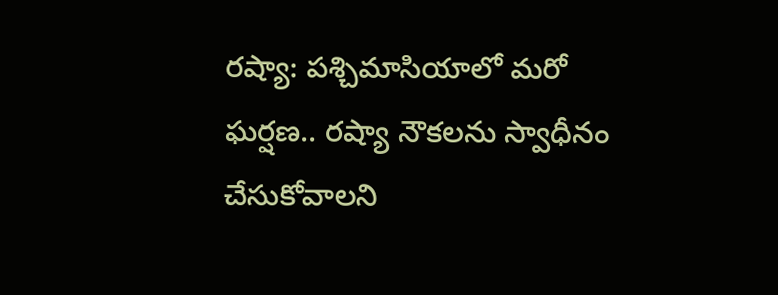రష్యా: పశ్చిమాసియాలో మరో ఘర్షణ.. రష్యా నౌకలను స్వాధీనం చేసుకోవాలని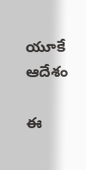యూకే ఆదేశం

ఈ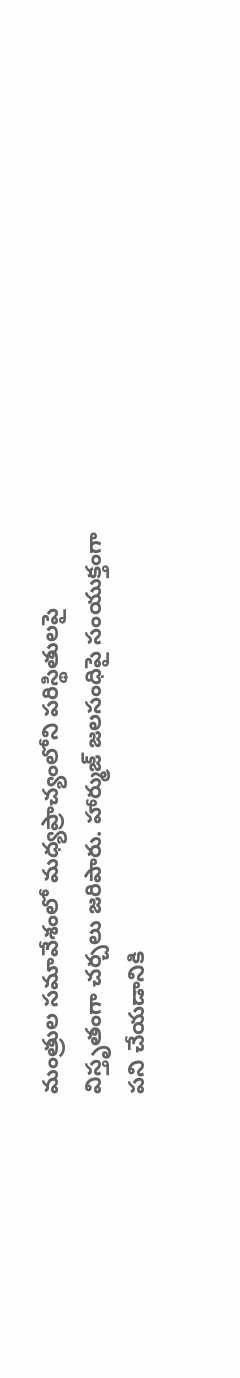మంత్రుల సమావేశంలో మధ్యప్రాచ్యంలోని పరిస్థితులపై విస్తృతంగా చర్చలు జరిపారు. హార్ముజ్ జలసంధిపై సంయుక్తంగా పని చేయడానికి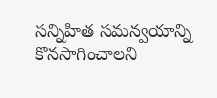సన్నిహిత సమన్వయాన్ని కొనసాగించాలని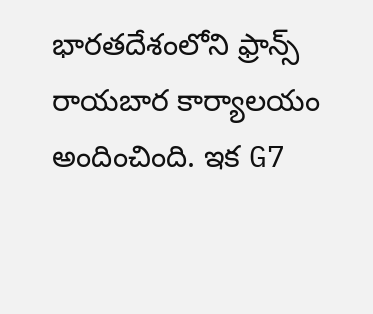భారతదేశంలోని ఫ్రాన్స్ రాయబార కార్యాలయం అందించింది. ఇక G7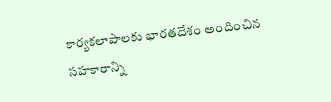కార్యకలాపాలకు భారతదేశం అందించిన సహకారాన్ని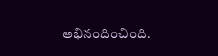అభినందించింది.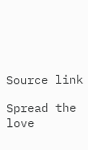Source link

Spread the love